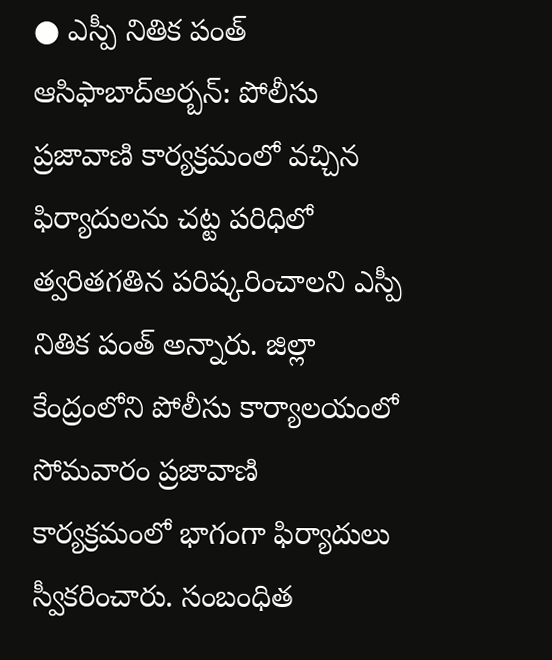● ఎస్పీ నితిక పంత్
ఆసిఫాబాద్అర్బన్: పోలీసు ప్రజావాణి కార్యక్రమంలో వచ్చిన ఫిర్యాదులను చట్ట పరిధిలో త్వరితగతిన పరిష్కరించాలని ఎస్పీ నితిక పంత్ అన్నారు. జిల్లా కేంద్రంలోని పోలీసు కార్యాలయంలో సోమవారం ప్రజావాణి కార్యక్రమంలో భాగంగా ఫిర్యాదులు స్వీకరించారు. సంబంధిత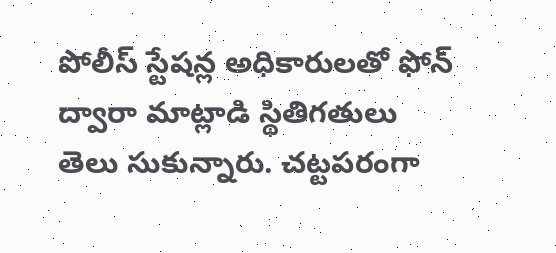పోలీస్ స్టేషన్ల అధికారులతో ఫోన్ ద్వారా మాట్లాడి స్థితిగతులు తెలు సుకున్నారు. చట్టపరంగా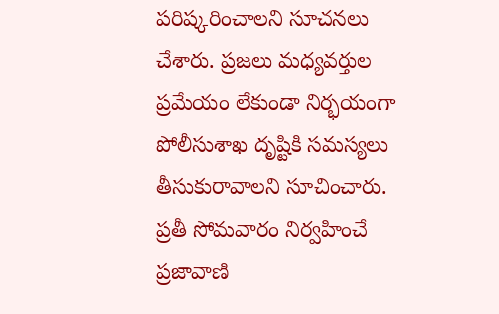పరిష్కరించాలని సూచనలు చేశారు. ప్రజలు మధ్యవర్తుల ప్రమేయం లేకుండా నిర్భయంగా పోలీసుశాఖ దృష్టికి సమస్యలు తీసుకురావాలని సూచించారు. ప్రతీ సోమవారం నిర్వహించే ప్రజావాణి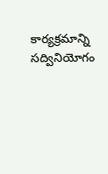కార్యక్రమాన్ని సద్వినియోగం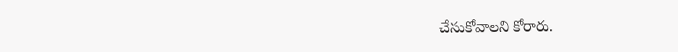చేసుకోవాలని కోరారు.